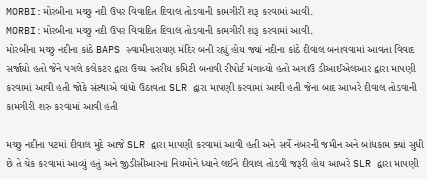MORBI:મોરબીના મચ્છુ નદી ઉપર વિવાદિત દિવાલ તોડવાની કામગીરી શરૂ કરવામાં આવી.
MORBI:મોરબીના મચ્છુ નદી ઉપર વિવાદિત દિવાલ તોડવાની કામગીરી શરૂ કરવામાં આવી.
મોરબીના મચ્છુ નદીના કાંઠે BAPS સ્વામીનારાયણ મંદિર બની રહ્યું હોય જ્યાં નદીના કાંઠે દીવાલ બનાવવામાં આવતા વિવાદ સર્જાયો હતો જેને પગલે કલેકટર દ્વારા ઉચ્ચ સ્તરીય કમિટી બનાવી રીપોર્ટ મંગાવ્યો હતો અગાઉ ડીઆઈએલઆર દ્વારા માપણી કરવામાં આવી હતી જોકે સંસ્થાએ વાંધો ઉઠાવતા SLR દ્વારા માપણી કરવામાં આવી હતી જેના બાદ આખરે દીવાલ તોડવાની કામગીરી શરુ કરવામાં આવી હતી

મચ્છુ નદીના પટમાં દીવાલ મુદે આજે SLR દ્વારા માપણી કરવામાં આવી હતી અને સર્વે નંબરની જમીન અને બાંધકામ ક્યાં સુધી છે તે ચેક કરવામાં આવ્યું હતું અને જીડીસીઆરના નિયમોને ધ્યાને લઈને દીવાલ તોડવી જરૂરી હોય આખરે SLR દ્વારા માપણી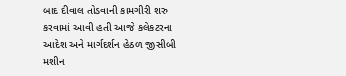બાદ દીવાલ તોડવાની કામગીરી શરુ કરવામાં આવી હતી આજે કલેકટરના આદેશ અને માર્ગદર્શન હેઠળ જીસીબી મશીન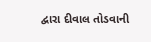દ્વારા દીવાલ તોડવાની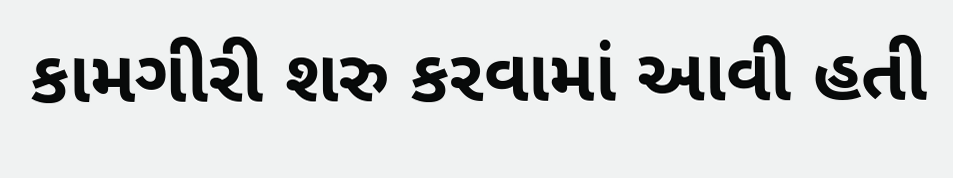કામગીરી શરુ કરવામાં આવી હતી